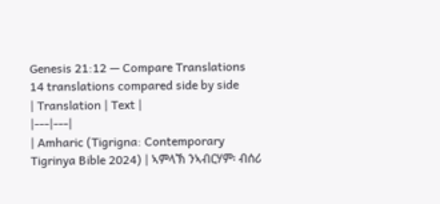Genesis 21:12 — Compare Translations
14 translations compared side by side
| Translation | Text |
|---|---|
| Amharic (Tigrigna: Contemporary Tigrinya Bible 2024) | ኣምላኽ ንኣብርሃም፡ ብሰሪ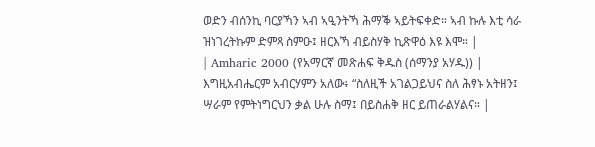ወድን ብሰንኪ ባርያኻን ኣብ ኣዒንትኻ ሕማቕ ኣይትፍቀድ። ኣብ ኩሉ እቲ ሳራ ዝነገረትኩም ድምጻ ስምዑ፤ ዘርእኻ ብይስሃቅ ኪጽዋዕ እዩ እሞ። |
| Amharic 2000 (የአማርኛ መጽሐፍ ቅዱስ (ሰማንያ አሃዱ)) | እግዚአብሔርም አብርሃምን አለው፥ “ስለዚች አገልጋይህና ስለ ሕፃኑ አትዘን፤ ሣራም የምትነግርህን ቃል ሁሉ ስማ፤ በይስሐቅ ዘር ይጠራልሃልና። |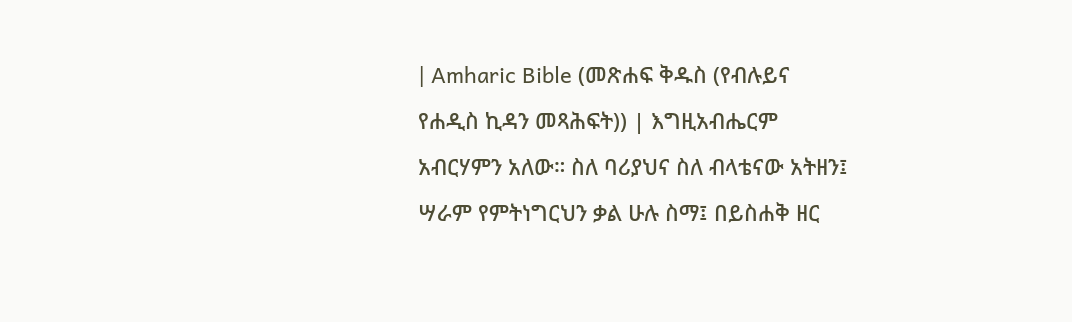| Amharic Bible (መጽሐፍ ቅዱስ (የብሉይና የሐዲስ ኪዳን መጻሕፍት)) | እግዚአብሔርም አብርሃምን አለው። ስለ ባሪያህና ስለ ብላቴናው አትዘን፤ ሣራም የምትነግርህን ቃል ሁሉ ስማ፤ በይስሐቅ ዘር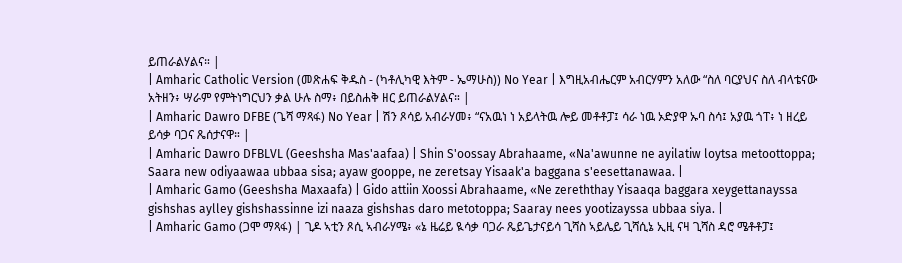ይጠራልሃልና። |
| Amharic Catholic Version (መጽሐፍ ቅዱስ - (ካቶሊካዊ እትም - ኤማሁስ)) No Year | እግዚአብሔርም አብርሃምን አለው “ስለ ባርያህና ስለ ብላቴናው አትዘን፥ ሣራም የምትነግርህን ቃል ሁሉ ስማ፥ በይስሐቅ ዘር ይጠራልሃልና። |
| Amharic Dawro DFBE (ጌሻ ማጻፋ) No Year | ሽን ጾሳይ አብራሃመ፥ “ናአዉነ ነ አይላትዉ ሎይ መቶቶፓ፤ ሳራ ነዉ ኦድያዋ ኡባ ስሳ፤ አያዉ ጎፐ፥ ነ ዘረይ ይሳቃ ባጋና ጼሰታናዋ። |
| Amharic Dawro DFBLVL (Geeshsha Mas'aafaa) | Shin S'oossay Abrahaame, «Na'awunne ne ayilatiw loytsa metoottoppa; Saara new odiyaawaa ubbaa sisa; ayaw gooppe, ne zeretsay Yisaak'a baggana s'eesettanawaa. |
| Amharic Gamo (Geeshsha Maxaafa) | Gido attiin Xoossi Abrahaame, «Ne zereththay Yisaaqa baggara xeygettanayssa gishshas aylley gishshassinne izi naaza gishshas daro metotoppa; Saaray nees yootizayssa ubbaa siya. |
| Amharic Gamo (ጋሞ ማጻፋ) | ጊዶ ኣቲን ጾሲ ኣብራሃሜ፥ «ኔ ዜሬይ ዪሳቃ ባጋራ ጼይጌታናይሳ ጊሻስ ኣይሌይ ጊሻሲኔ ኢዚ ናዛ ጊሻስ ዳሮ ሜቶቶፓ፤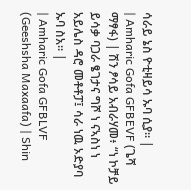ሳራይ ኔስ ዮቲዛይሳ ኡባ ሲያ። |
| Amharic Gofa GFBEVF (ጌሻ ማፃፋ) | ሽን ፆሳይ አብራሃመ፥ “ነ ኮቻይ ይሳቃ ባጋራ ፄገታና ግሾ ነ ናኣስነ ነ አይሌስ ዳሮ መቶቶፓ፤ ሳራ ነዉ ኦድያባ ኡባ ስአ። |
| Amharic Gofa GFBLVF (Geeshsha Maxaafa) | Shin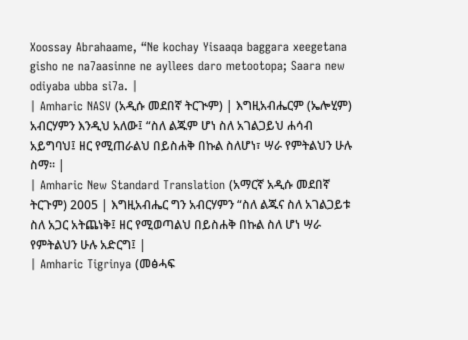Xoossay Abrahaame, “Ne kochay Yisaaqa baggara xeegetana gisho ne na7aasinne ne ayllees daro metootopa; Saara new odiyaba ubba si7a. |
| Amharic NASV (አዲሱ መደበኛ ትርጒም) | እግዚአብሔርም (ኤሎሂም) አብርሃምን እንዲህ አለው፤ “ስለ ልጁም ሆነ ስለ አገልጋይህ ሐሳብ አይግባህ፤ ዘር የሚጠራልህ በይስሐቅ በኩል ስለሆነ፣ ሣራ የምትልህን ሁሉ ስማ። |
| Amharic New Standard Translation (አማርኛ አዲሱ መደበኛ ትርጉም) 2005 | እግዚአብሔር ግን አብርሃምን “ስለ ልጁና ስለ አገልጋይቱ ስለ አጋር አትጨነቅ፤ ዘር የሚወጣልህ በይስሐቅ በኩል ስለ ሆነ ሣራ የምትልህን ሁሉ አድርግ፤ |
| Amharic Tigrinya (መፅሓፍ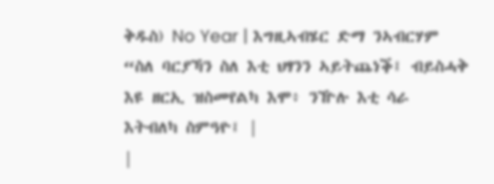ቅዱስ) No Year | እግዚኣብሄር ድማ ንኣብርሃም “ስለ ባርያኻን ስለ እቲ ህፃንን ኣይትጨነቕ፤ ብይስሓቅ እዩ ዘርኢ ዝስመየልካ እሞ፥ ንዅሉ እቲ ሳራ እትብለካ ስምዓዮ፤ |
|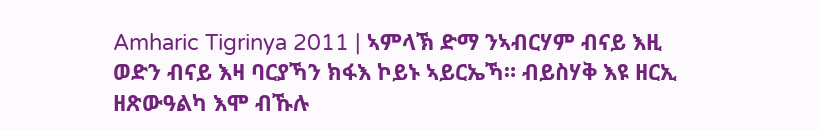Amharic Tigrinya 2011 | ኣምላኽ ድማ ንኣብርሃም ብናይ እዚ ወድን ብናይ እዛ ባርያኻን ክፋእ ኮይኑ ኣይርኤኻ። ብይስሃቅ እዩ ዘርኢ ዘጽውዓልካ እሞ ብኹሉ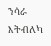ንሳራ እትብለካ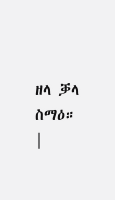ዘላ ቓላ ስማዕ። |